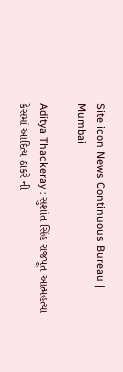Site icon News Continuous Bureau | Mumbai

Aditya Thackeray : સુશાંત સિંહ રાજપૂત આત્મહત્યા કેસમાં આદિત્ય ઠાકરે ની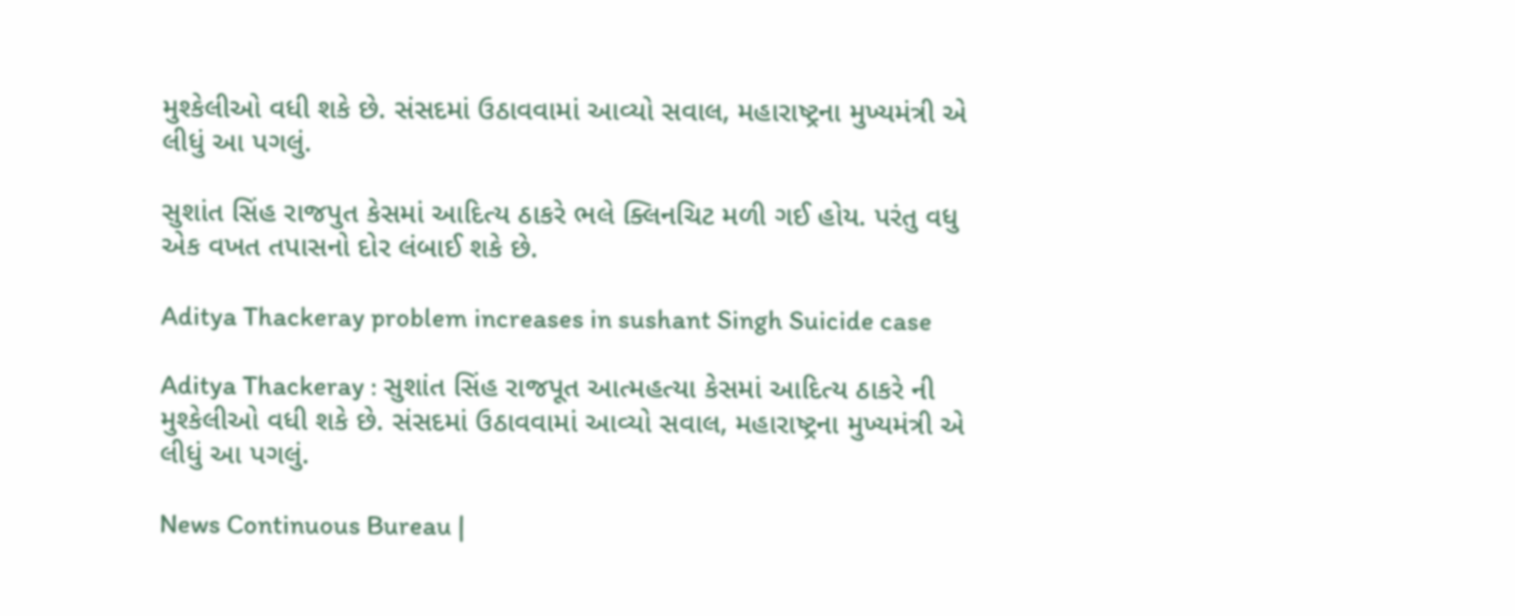મુશ્કેલીઓ વધી શકે છે. સંસદમાં ઉઠાવવામાં આવ્યો સવાલ, મહારાષ્ટ્રના મુખ્યમંત્રી એ લીધું આ પગલું.

સુશાંત સિંહ રાજપુત કેસમાં આદિત્ય ઠાકરે ભલે ક્લિનચિટ મળી ગઈ હોય. પરંતુ વધુ એક વખત તપાસનો દોર લંબાઈ શકે છે.

Aditya Thackeray problem increases in sushant Singh Suicide case

Aditya Thackeray : સુશાંત સિંહ રાજપૂત આત્મહત્યા કેસમાં આદિત્ય ઠાકરે ની મુશ્કેલીઓ વધી શકે છે. સંસદમાં ઉઠાવવામાં આવ્યો સવાલ, મહારાષ્ટ્રના મુખ્યમંત્રી એ લીધું આ પગલું.

News Continuous Bureau |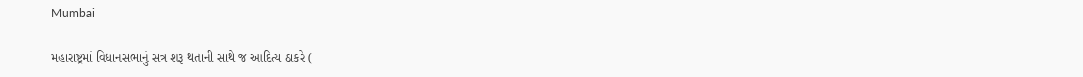Mumbai

મહારાષ્ટ્રમાં વિધાનસભાનું સત્ર શરૂ થતાની સાથે જ આદિત્ય ઠાકરે (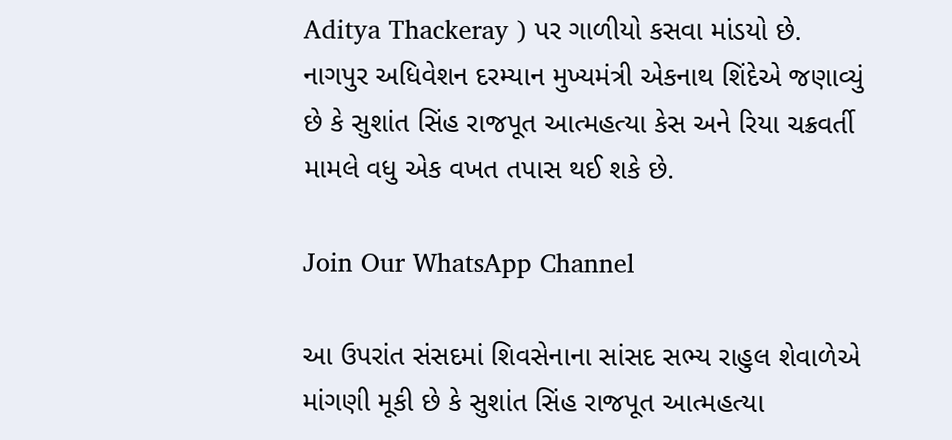Aditya Thackeray ) પર ગાળીયો કસવા માંડયો છે. નાગપુર અધિવેશન દરમ્યાન મુખ્યમંત્રી એકનાથ શિંદેએ જણાવ્યું છે કે સુશાંત સિંહ રાજપૂત આત્મહત્યા કેસ અને રિયા ચક્રવર્તી મામલે વધુ એક વખત તપાસ થઈ શકે છે.

Join Our WhatsApp Channel

આ ઉપરાંત સંસદમાં શિવસેનાના સાંસદ સભ્ય રાહુલ શેવાળેએ માંગણી મૂકી છે કે સુશાંત સિંહ રાજપૂત આત્મહત્યા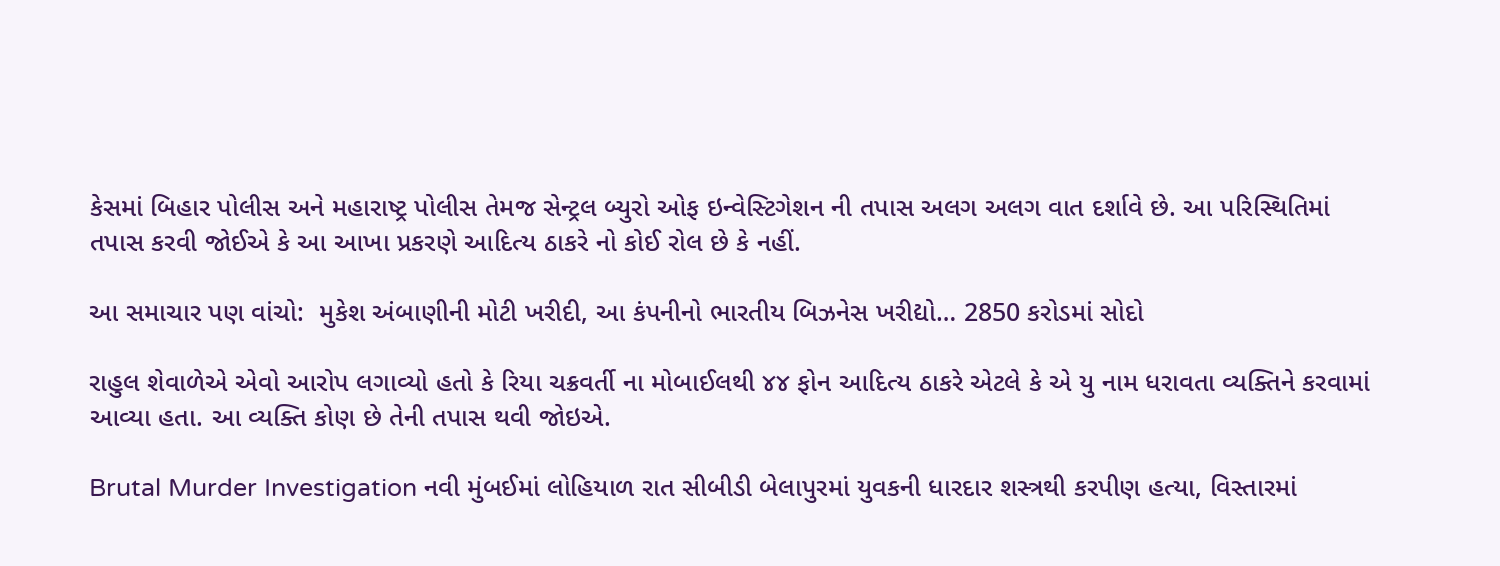કેસમાં બિહાર પોલીસ અને મહારાષ્ટ્ર પોલીસ તેમજ સેન્ટ્રલ બ્યુરો ઓફ ઇન્વેસ્ટિગેશન ની તપાસ અલગ અલગ વાત દર્શાવે છે. આ પરિસ્થિતિમાં તપાસ કરવી જોઈએ કે આ આખા પ્રકરણે આદિત્ય ઠાકરે નો કોઈ રોલ છે કે નહીં.

આ સમાચાર પણ વાંચો:  મુકેશ અંબાણીની મોટી ખરીદી, આ કંપનીનો ભારતીય બિઝનેસ ખરીદ્યો… 2850 કરોડમાં સોદો

રાહુલ શેવાળેએ એવો આરોપ લગાવ્યો હતો કે રિયા ચક્રવર્તી ના મોબાઈલથી ૪૪ ફોન આદિત્ય ઠાકરે એટલે કે એ યુ નામ ધરાવતા વ્યક્તિને કરવામાં આવ્યા હતા. આ વ્યક્તિ કોણ છે તેની તપાસ થવી જોઇએ.

Brutal Murder Investigation નવી મુંબઈમાં લોહિયાળ રાત સીબીડી બેલાપુરમાં યુવકની ધારદાર શસ્ત્રથી કરપીણ હત્યા, વિસ્તારમાં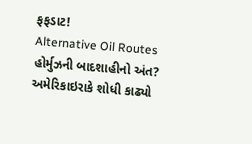ફફડાટ!
Alternative Oil Routes હોર્મુઝની બાદશાહીનો અંત? અમેરિકાઇરાકે શોધી કાઢ્યો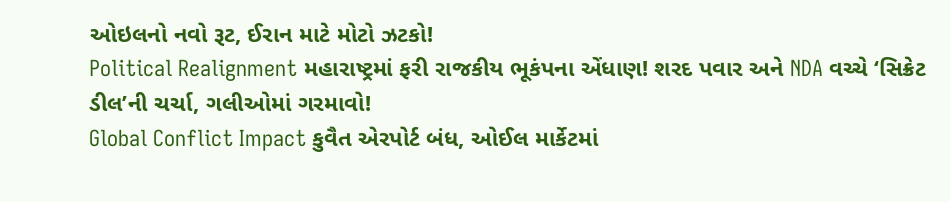ઓઇલનો નવો રૂટ, ઈરાન માટે મોટો ઝટકો!
Political Realignment મહારાષ્ટ્રમાં ફરી રાજકીય ભૂકંપના એંધાણ! શરદ પવાર અને NDA વચ્ચે ‘સિક્રેટ ડીલ’ની ચર્ચા, ગલીઓમાં ગરમાવો!
Global Conflict Impact કુવૈત એરપોર્ટ બંધ, ઓઈલ માર્કેટમાં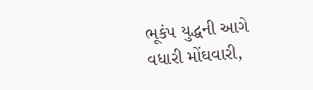ભૂકંપ યુદ્ધની આગે વધારી મોંઘવારી,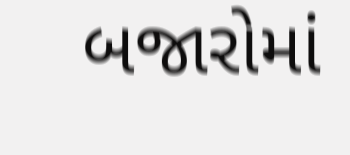બજારોમાં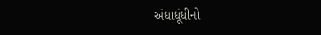અંધાધૂંધીનો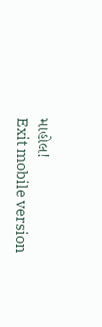માહોલ!
Exit mobile version